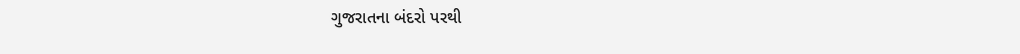ગુજરાતના બંદરો પરથી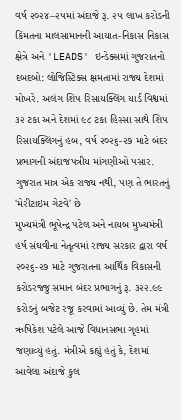વર્ષ ૨૦૨૪–૨૫માં અંદાજે રૂ. ૨૫ લાખ કરોડની કિંમતના માલસામાનની આયાત-નિકાસ નિકાસ ક્ષેત્રે અને 'LEADS' ઇન્ડેક્સમાં ગુજરાતનો દબદબો: લોજિસ્ટિક્સ ક્ષમતામાં રાજ્ય દેશમાં મોખરે. અલંગ શિપ રિસાયક્લિંગ યાર્ડ વિશ્વમાં ૩૨ ટકા અને દેશમાં ૯૮ ટકા હિસ્સા સાથે શિપ રિસાયક્લિંગનું હબ, વર્ષ ૨૦૨૬-૨૭ માટે બંદર પ્રભાગની અંદાજપત્રીય માંગણીઓ પસાર.
ગુજરાત માત્ર એક રાજ્ય નથી, પણ તે ભારતનું 'મેરીટાઇમ ગેટવે' છે
મુખ્યમંત્રી ભૂપેન્દ્ર પટેલ અને નાયબ મુખ્યમંત્રી હર્ષ સંઘવીના નેતૃત્વમાં રાજ્ય સરકાર દ્વારા વર્ષ ૨૦૨૬-૨૭ માટે ગુજરાતના આર્થિક વિકાસની કરોડરજ્જુ સમાન બંદર પ્રભાગનું રૂ. ૩૨૨.૯૯ કરોડનું બજેટ રજૂ કરવામાં આવ્યું છે. તેમ મંત્રી ઋષિકેશ પટેલે આજે વિધાનસભા ગૃહમાં જણાવ્યું હતું. મંત્રીએ કહ્યું હતું કે, દેશમાં આવેલા અંદાજે કુલ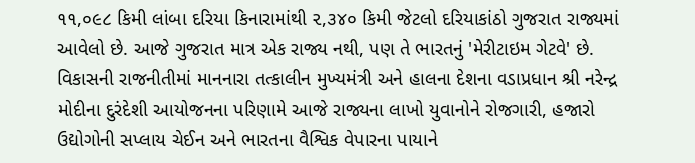૧૧,૦૯૮ કિમી લાંબા દરિયા કિનારામાંથી ૨,૩૪૦ કિમી જેટલો દરિયાકાંઠો ગુજરાત રાજ્યમાં આવેલો છે. આજે ગુજરાત માત્ર એક રાજ્ય નથી, પણ તે ભારતનું 'મેરીટાઇમ ગેટવે' છે. વિકાસની રાજનીતીમાં માનનારા તત્કાલીન મુખ્યમંત્રી અને હાલના દેશના વડાપ્રધાન શ્રી નરેન્દ્ર મોદીના દુરંદેશી આયોજનના પરિણામે આજે રાજ્યના લાખો યુવાનોને રોજગારી, હજારો ઉદ્યોગોની સપ્લાય ચેઈન અને ભારતના વૈશ્વિક વેપારના પાયાને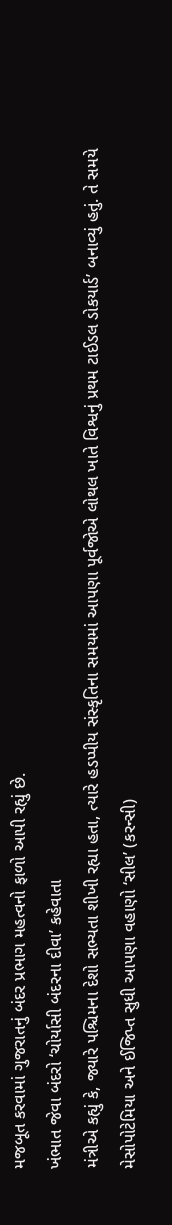મજબૂત કરવામાં ગુજરાતનું બંદર પ્રભાગ મહત્વનો ફાળો આપી રહ્યું છે.
ખંભાત જેવા બંદરો ‘ચોર્યાસી બંદરના દીવા’ કહેવાતા
મંત્રીએ કહ્યું કે, જ્યારે પશ્ચિમના દેશો સભ્યતા શીખી રહ્યા હતા, ત્યારે હડપ્પીય સંસ્કૃતિના સમયમાં આપણા પૂર્વજોએ લોથલ ખાતે વિશ્વનું પ્રથમ ટાઈડલ ડોકયાર્ડ’ બનાવ્યું હતું. તે સમયે મેસોપોટેમિયા અને ઈજિપ્ત સુધી આપણા વહાણો ‘સીલ’ (કરન્સી)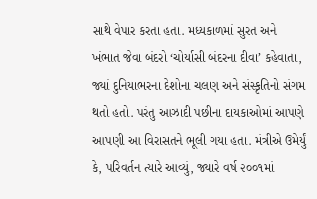સાથે વેપાર કરતા હતા. મધ્યકાળમાં સુરત અને ખંભાત જેવા બંદરો ‘ચોર્યાસી બંદરના દીવા’ કહેવાતા, જ્યાં દુનિયાભરના દેશોના ચલણ અને સંસ્કૃતિનો સંગમ થતો હતો. પરંતુ આઝાદી પછીના દાયકાઓમાં આપણે આપણી આ વિરાસતને ભૂલી ગયા હતા. મંત્રીએ ઉમેર્યું કે, પરિવર્તન ત્યારે આવ્યું, જ્યારે વર્ષ ૨૦૦૧માં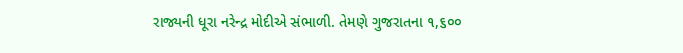રાજ્યની ધૂરા નરેન્દ્ર મોદીએ સંભાળી. તેમણે ગુજરાતના ૧,૬૦૦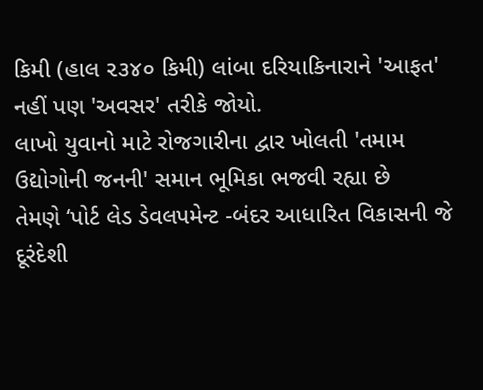કિમી (હાલ ૨૩૪૦ કિમી) લાંબા દરિયાકિનારાને 'આફત' નહીં પણ 'અવસર' તરીકે જોયો.
લાખો યુવાનો માટે રોજગારીના દ્વાર ખોલતી 'તમામ ઉદ્યોગોની જનની' સમાન ભૂમિકા ભજવી રહ્યા છે
તેમણે ‘પોર્ટ લેડ ડેવલપમેન્ટ -બંદર આધારિત વિકાસની જે દૂરંદેશી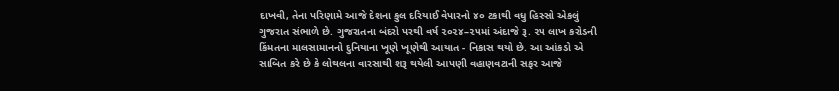દાખવી, તેના પરિણામે આજે દેશના કુલ દરિયાઈ વેપારનો ૪૦ ટકાથી વધુ હિસ્સો એકલું ગુજરાત સંભાળે છે. ગુજરાતના બંદરો પરથી વર્ષ ૨૦૨૪–૨૫માં અંદાજે રૂ. ૨૫ લાખ કરોડની કિંમતના માલસામાનનો દુનિયાના ખૂણે ખૂણેથી આયાત - નિકાસ થયો છે. આ આંકડો એ સાબિત કરે છે કે લોથલના વારસાથી શરૂ થયેલી આપણી વહાણવટાની સફર આજે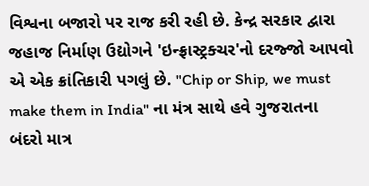વિશ્વના બજારો પર રાજ કરી રહી છે. કેન્દ્ર સરકાર દ્વારા જહાજ નિર્માણ ઉદ્યોગને 'ઇન્ફ્રાસ્ટ્રક્ચર'નો દરજ્જો આપવો એ એક ક્રાંતિકારી પગલું છે. "Chip or Ship, we must make them in India" ના મંત્ર સાથે હવે ગુજરાતના બંદરો માત્ર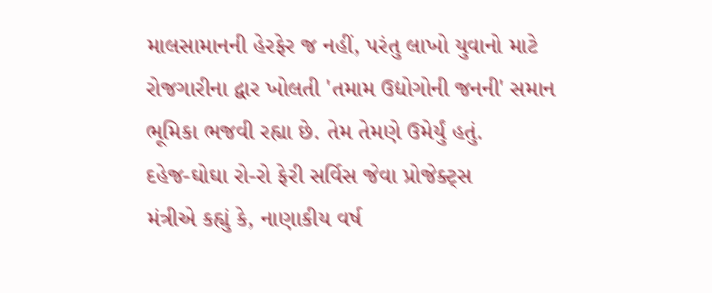માલસામાનની હેરફેર જ નહીં, પરંતુ લાખો યુવાનો માટે રોજગારીના દ્વાર ખોલતી 'તમામ ઉદ્યોગોની જનની' સમાન ભૂમિકા ભજવી રહ્યા છે. તેમ તેમણે ઉમેર્યું હતું.
દહેજ-ઘોઘા રો-રો ફેરી સર્વિસ જેવા પ્રોજેક્ટ્સ
મંત્રીએ કહ્યું કે, નાણાકીય વર્ષ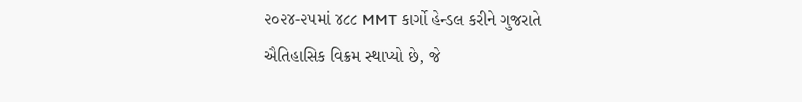૨૦૨૪-૨૫માં ૪૮૮ MMT કાર્ગો હેન્ડલ કરીને ગુજરાતે ઐતિહાસિક વિક્રમ સ્થાપ્યો છે, જે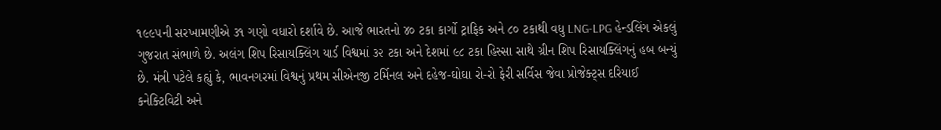૧૯૯૫ની સરખામણીએ ૩૧ ગણો વધારો દર્શાવે છે. આજે ભારતનો ૪૦ ટકા કાર્ગો ટ્રાફિક અને ૮૦ ટકાથી વધુ LNG-LPG હેન્ડલિંગ એકલું ગુજરાત સંભાળે છે. અલંગ શિપ રિસાયક્લિંગ યાર્ડ વિશ્વમાં ૩૨ ટકા અને દેશમાં ૯૮ ટકા હિસ્સા સાથે ગ્રીન શિપ રિસાયક્લિંગનું હબ બન્યું છે. મંત્રી પટેલે કહ્યું કે, ભાવનગરમાં વિશ્વનું પ્રથમ સીએનજી ટર્મિનલ અને દહેજ-ઘોઘા રો-રો ફેરી સર્વિસ જેવા પ્રોજેક્ટ્સ દરિયાઈ કનેક્ટિવિટી અને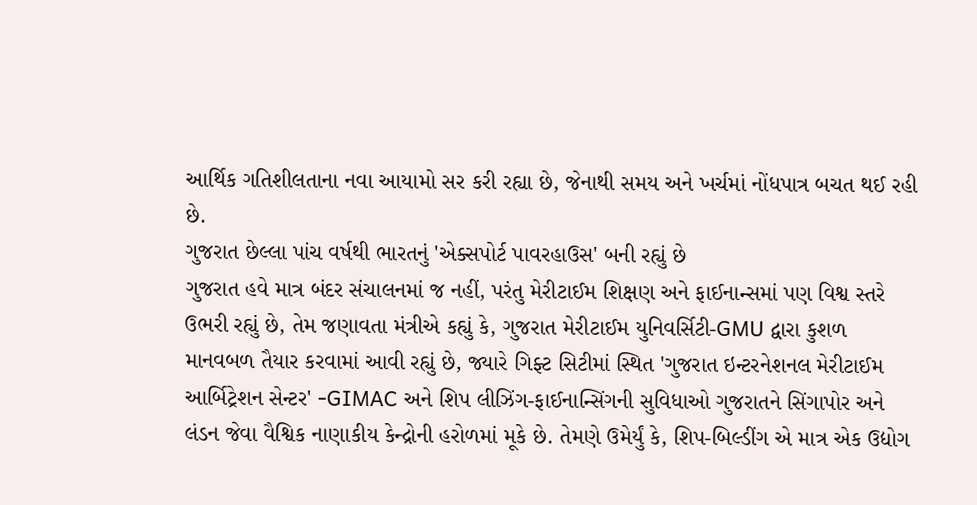આર્થિક ગતિશીલતાના નવા આયામો સર કરી રહ્યા છે, જેનાથી સમય અને ખર્ચમાં નોંધપાત્ર બચત થઈ રહી છે.
ગુજરાત છેલ્લા પાંચ વર્ષથી ભારતનું 'એક્સપોર્ટ પાવરહાઉસ' બની રહ્યું છે
ગુજરાત હવે માત્ર બંદર સંચાલનમાં જ નહીં, પરંતુ મેરીટાઈમ શિક્ષણ અને ફાઈનાન્સમાં પણ વિશ્વ સ્તરે ઉભરી રહ્યું છે, તેમ જણાવતા મંત્રીએ કહ્યું કે, ગુજરાત મેરીટાઈમ યુનિવર્સિટી-GMU દ્વારા કુશળ માનવબળ તૈયાર કરવામાં આવી રહ્યું છે, જ્યારે ગિફ્ટ સિટીમાં સ્થિત 'ગુજરાત ઇન્ટરનેશનલ મેરીટાઈમ આર્બિટ્રેશન સેન્ટર' -GIMAC અને શિપ લીઝિંગ-ફાઈનાન્સિંગની સુવિધાઓ ગુજરાતને સિંગાપોર અને લંડન જેવા વૈશ્વિક નાણાકીય કેન્દ્રોની હરોળમાં મૂકે છે. તેમણે ઉમેર્યું કે, શિપ-બિલ્ડીંગ એ માત્ર એક ઉદ્યોગ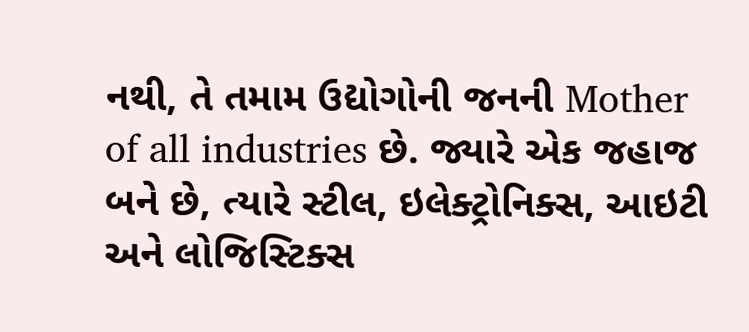નથી, તે તમામ ઉદ્યોગોની જનની Mother of all industries છે. જ્યારે એક જહાજ બને છે, ત્યારે સ્ટીલ, ઇલેક્ટ્રોનિક્સ, આઇટી અને લોજિસ્ટિક્સ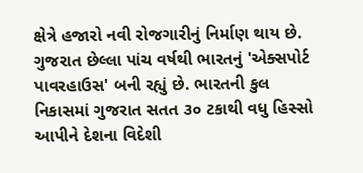ક્ષેત્રે હજારો નવી રોજગારીનું નિર્માણ થાય છે. ગુજરાત છેલ્લા પાંચ વર્ષથી ભારતનું 'એક્સપોર્ટ પાવરહાઉસ' બની રહ્યું છે. ભારતની કુલ નિકાસમાં ગુજરાત સતત ૩૦ ટકાથી વધુ હિસ્સો આપીને દેશના વિદેશી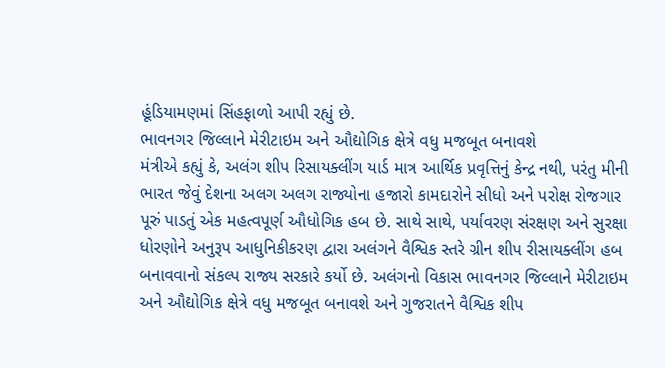હૂંડિયામણમાં સિંહફાળો આપી રહ્યું છે.
ભાવનગર જિલ્લાને મેરીટાઇમ અને ઔદ્યોગિક ક્ષેત્રે વધુ મજબૂત બનાવશે
મંત્રીએ કહ્યું કે, અલંગ શીપ રિસાયક્લીંગ યાર્ડ માત્ર આર્થિક પ્રવૃત્તિનું કેન્દ્ર નથી, પરંતુ મીની ભારત જેવું દેશના અલગ અલગ રાજ્યોના હજારો કામદારોને સીધો અને પરોક્ષ રોજગાર પૂરું પાડતું એક મહત્વપૂર્ણ ઔધોગિક હબ છે. સાથે સાથે, પર્યાવરણ સંરક્ષણ અને સુરક્ષા ધોરણોને અનુરૂપ આધુનિકીકરણ દ્વારા અલંગને વૈશ્વિક સ્તરે ગ્રીન શીપ રીસાયક્લીંગ હબ બનાવવાનો સંકલ્પ રાજ્ય સરકારે કર્યો છે. અલંગનો વિકાસ ભાવનગર જિલ્લાને મેરીટાઇમ અને ઔદ્યોગિક ક્ષેત્રે વધુ મજબૂત બનાવશે અને ગુજરાતને વૈશ્વિક શીપ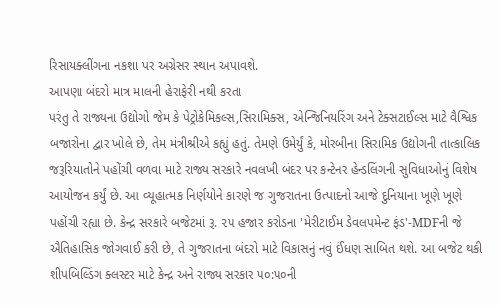રિસાયક્લીંગના નકશા પર અગ્રેસર સ્થાન અપાવશે.
આપણા બંદરો માત્ર માલની હેરાફેરી નથી કરતા
પરંતુ તે રાજ્યના ઉદ્યોગો જેમ કે પેટ્રોકેમિકલ્સ,સિરામિક્સ, એન્જિનિયરિંગ અને ટેક્સટાઈલ્સ માટે વૈશ્વિક બજારોના દ્વાર ખોલે છે, તેમ મંત્રીશ્રીએ કહ્યું હતું. તેમણે ઉમેર્યું કે, મોરબીના સિરામિક ઉદ્યોગની તાત્કાલિક જરૂરિયાતોને પહોંચી વળવા માટે રાજ્ય સરકારે નવલખી બંદર પર કન્ટેનર હેન્ડલિંગની સુવિધાઓનું વિશેષ આયોજન કર્યું છે. આ વ્યૂહાત્મક નિર્ણયોને કારણે જ ગુજરાતના ઉત્પાદનો આજે દુનિયાના ખૂણે ખૂણે પહોંચી રહ્યા છે. કેન્દ્ર સરકારે બજેટમાં રૂ. ૨૫ હજાર કરોડના 'મેરીટાઈમ ડેવલપમેન્ટ ફંડ'-MDFની જે ઐતિહાસિક જોગવાઈ કરી છે, તે ગુજરાતના બંદરો માટે વિકાસનું નવું ઈંધણ સાબિત થશે. આ બજેટ થકી શીપબિલ્ડિંગ ક્લસ્ટર માટે કેન્દ્ર અને રાજ્ય સરકાર ૫૦:૫૦ની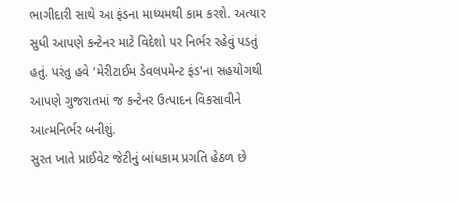ભાગીદારી સાથે આ ફંડના માધ્યમથી કામ કરશે. અત્યાર સુધી આપણે કન્ટેનર માટે વિદેશો પર નિર્ભર રહેવું પડતું હતું. પરંતુ હવે 'મેરીટાઈમ ડેવલપમેન્ટ ફંડ'ના સહયોગથી આપણે ગુજરાતમાં જ કન્ટેનર ઉત્પાદન વિકસાવીને આત્મનિર્ભર બનીશું.
સુરત ખાતે પ્રાઈવેટ જેટીનું બાંધકામ પ્રગતિ હેઠળ છે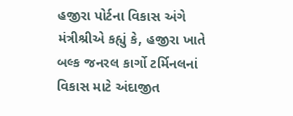હજીરા પોર્ટના વિકાસ અંગે મંત્રીશ્રીએ કહ્યું કે, હજીરા ખાતે બલ્ક જનરલ કાર્ગો ટર્મિનલનાં વિકાસ માટે અંદાજીત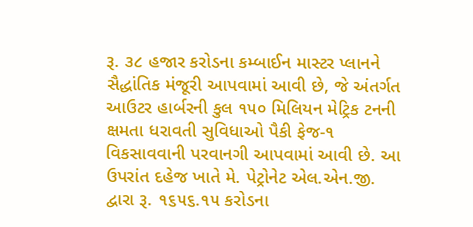રૂ. ૩૮ હજાર કરોડના કમ્બાઈન માસ્ટર પ્લાનને સૈદ્ધાંતિક મંજૂરી આપવામાં આવી છે, જે અંતર્ગત આઉટર હાર્બરની કુલ ૧૫૦ મિલિયન મેટ્રિક ટનની ક્ષમતા ધરાવતી સુવિધાઓ પૈકી ફેજ-૧ વિકસાવવાની પરવાનગી આપવામાં આવી છે. આ ઉપરાંત દહેજ ખાતે મે. પેટ્રોનેટ એલ.એન.જી. દ્વારા રૂ. ૧૬૫૬.૧૫ કરોડના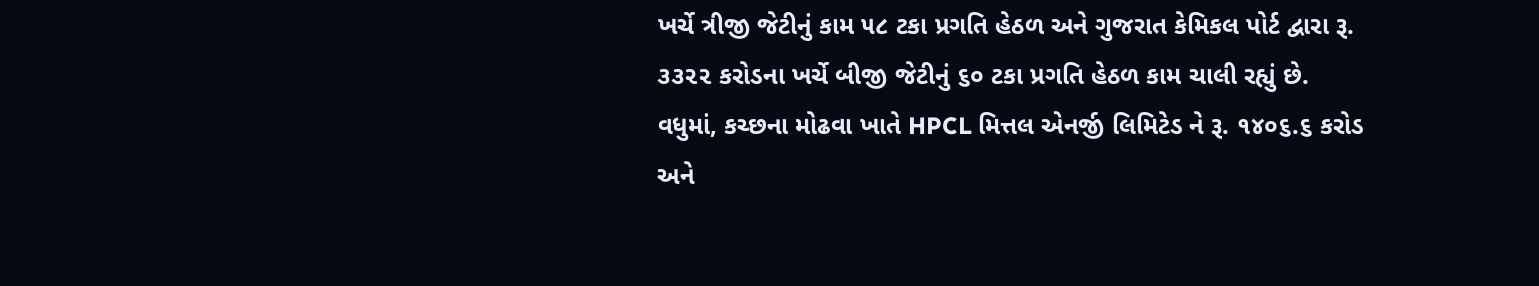ખર્ચે ત્રીજી જેટીનું કામ ૫૮ ટકા પ્રગતિ હેઠળ અને ગુજરાત કેમિકલ પોર્ટ દ્વારા રૂ. ૩૩૨૨ કરોડના ખર્ચે બીજી જેટીનું ૬૦ ટકા પ્રગતિ હેઠળ કામ ચાલી રહ્યું છે. વધુમાં, કચ્છના મોઢવા ખાતે HPCL મિત્તલ એનર્જી લિમિટેડ ને રૂ. ૧૪૦૬.૬ કરોડ અને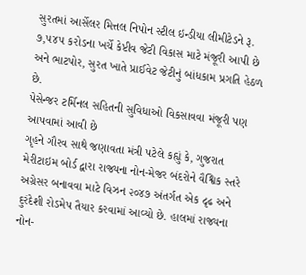સુરતમાં આર્સેલર મિત્તલ નિપોન સ્ટીલ ઇન્ડીયા લીમીટેડને રૂ. ૭,૫૪૫ કરોડના ખર્ચે કેપ્ટીવ જેટી વિકાસ માટે મંજૂરી આપી છે અને ભાટપોર, સુરત ખાતે પ્રાઈવેટ જેટીનું બાંધકામ પ્રગતિ હેઠળ છે.
પેસેન્જર ટર્મિનલ સહિતની સુવિધાઓ વિકસાવવા મંજૂરી પણ આપવામાં આવી છે
ગૃહને ગૌરવ સાથે જણાવતા મંત્રી પટેલે કહ્યું કે, ગુજરાત મેરીટાઇમ બોર્ડ દ્વારા રાજ્યના નોન-મેજર બંદરોને વૈશ્વિક સ્તરે અગ્રેસર બનાવવા માટે વિઝન ૨૦૪૭ અંતર્ગત એક દૃઢ અને દુરંદેશી રોડમેપ તૈયાર કરવામાં આવ્યો છે. હાલમાં રાજ્યના નોન-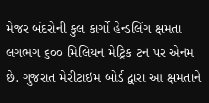મેજર બંદરોની કુલ કાર્ગો હેન્ડલિંગ ક્ષમતા લગભગ ૬૦૦ મિલિયન મેટ્રિક ટન પર એનમ છે. ગુજરાત મેરીટાઇમ બોર્ડ દ્વારા આ ક્ષમતાને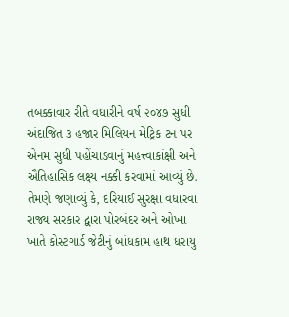તબક્કાવાર રીતે વધારીને વર્ષ ૨૦૪૭ સુધી અંદાજિત ૩ હજાર મિલિયન મેટ્રિક ટન પર એનમ સુધી પહોંચાડવાનું મહત્ત્વાકાંક્ષી અને ઐતિહાસિક લક્ષ્ય નક્કી કરવામાં આવ્યું છે. તેમણે જણાવ્યું કે, દરિયાઈ સુરક્ષા વધારવા રાજ્ય સરકાર દ્વારા પોરબંદર અને ઓખા ખાતે કોસ્ટગાર્ડ જેટીનું બાંધકામ હાથ ધરાયુ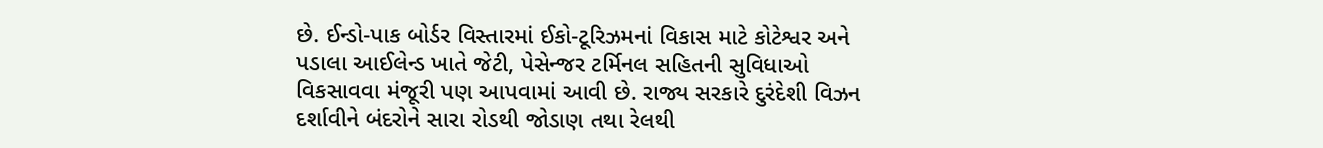છે. ઈન્ડો-પાક બોર્ડર વિસ્તારમાં ઈકો-ટૂરિઝમનાં વિકાસ માટે કોટેશ્વર અને પડાલા આઈલેન્ડ ખાતે જેટી, પેસેન્જર ટર્મિનલ સહિતની સુવિધાઓ વિકસાવવા મંજૂરી પણ આપવામાં આવી છે. રાજ્ય સરકારે દુરંદેશી વિઝન દર્શાવીને બંદરોને સારા રોડથી જોડાણ તથા રેલથી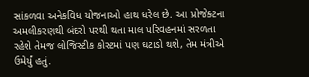સાંકળવા અનેકવિધ યોજનાઓ હાથ ધરેલ છે. આ પ્રોજેક્ટના અમલીકરણથી બંદરો પરથી થતા માલ પરિવહનમાં સરળતા રહેશે તેમજ લોજિસ્ટીક કોસ્ટમાં પણ ઘટાડો થશે, તેમ મંત્રીએ ઉમેર્યું હતું.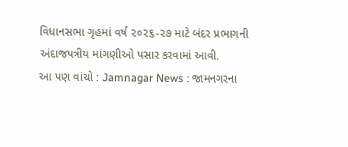વિધાનસભા ગૃહમાં વર્ષ ૨૦૨૬-૨૭ માટે બંદર પ્રભાગની અંદાજપત્રીય માંગણીઓ પસાર કરવામાં આવી.
આ પણ વાંચો : Jamnagar News : જામનગરના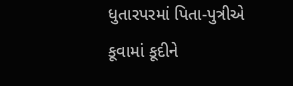ધુતારપરમાં પિતા-પુત્રીએ કૂવામાં કૂદીને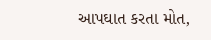આપઘાત કરતા મોત,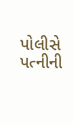પોલીસે પત્નીની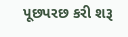પૂછપરછ કરી શરૂ